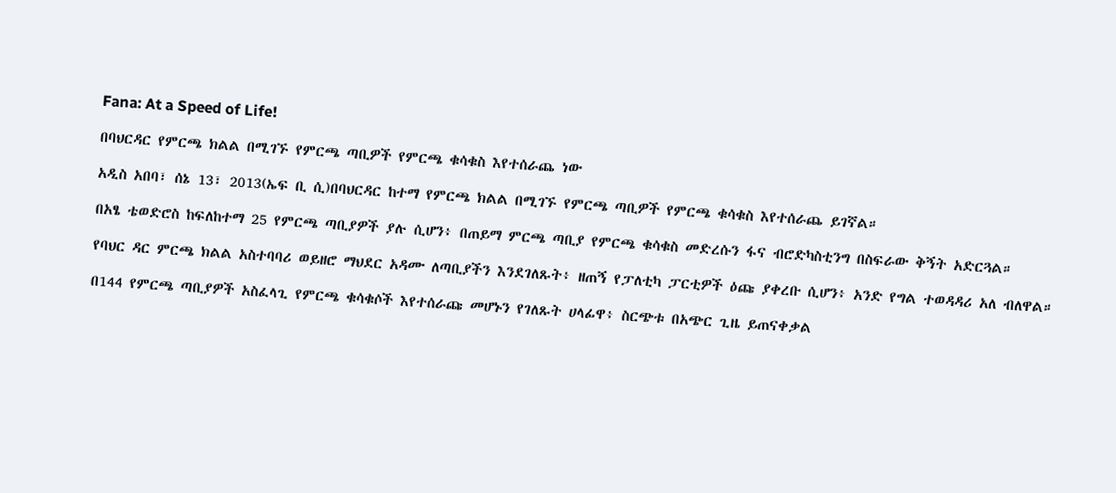Fana: At a Speed of Life!

በባህርዳር የምርጫ ክልል በሚገኙ የምርጫ ጣቢዎች የምርጫ ቁሳቁስ እየተሰራጨ ነው

አዲስ አበባ፣ ሰኔ 13፣ 2013(ኤፍ ቢ ሲ)በባህርዳር ከተማ የምርጫ ክልል በሚገኙ የምርጫ ጣቢዎች የምርጫ ቁሳቁስ እየተሰራጨ ይገኛል።

በአፄ ቴወድሮስ ከፍለከተማ 25 የምርጫ ጣቢያዎች ያሉ ሲሆን፥ በጠይማ ምርጫ ጣቢያ የምርጫ ቁሳቁስ መድረሱን ፋና ብሮድካስቲንግ በስፍራው ቅኝት አድርጓል።

የባህር ዳር ምርጫ ክልል አስተባባሪ ወይዘሮ ማህደር አዳሙ ለጣቢያችን እንደገለጹት፥ ዘጠኝ የፓለቲካ ፓርቲዎች ዕጩ ያቀረቡ ሲሆን፥ አንድ የግል ተወዳዳሪ አለ ብለዋል።

በ144 የምርጫ ጣቢያዎች አስፈላጊ የምርጫ ቁሳቁሶች እየተሰራጩ መሆኑን የገለጹት ሀላፊዋ፥ ስርጭቱ በአጭር ጊዜ ይጠናቀቃል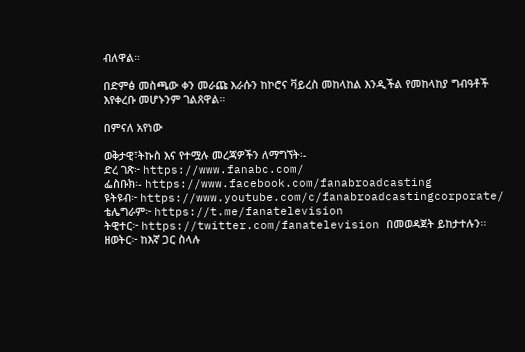ብለዋል።

በድምፅ መስጫው ቀን መራጩ እራሱን ከኮሮና ቫይረስ መከላከል እንዲችል የመከላከያ ግብዓቶች እየቀረቡ መሆኑንም ገልጸዋል።

በምናለ አየነው

ወቅታዊ፣ትኩስ እና የተሟሉ መረጃዎችን ለማግኘት፡-
ድረ ገጽ፦ https://www.fanabc.com/
ፌስቡክ፡- https://www.facebook.com/fanabroadcasting
ዩትዩብ፦ https://www.youtube.com/c/fanabroadcastingcorporate/
ቴሌግራም፦ https://t.me/fanatelevision
ትዊተር፦ https://twitter.com/fanatelevision በመወዳጀት ይከታተሉን፡፡
ዘወትር፦ ከእኛ ጋር ስላሉ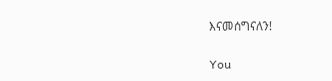እናመሰግናለን!

You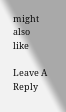might also like

Leave A Reply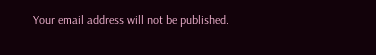Your email address will not be published.